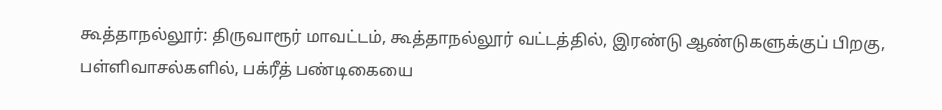கூத்தாநல்லூர்: திருவாரூர் மாவட்டம், கூத்தாநல்லூர் வட்டத்தில், இரண்டு ஆண்டுகளுக்குப் பிறகு, பள்ளிவாசல்களில், பக்ரீத் பண்டிகையை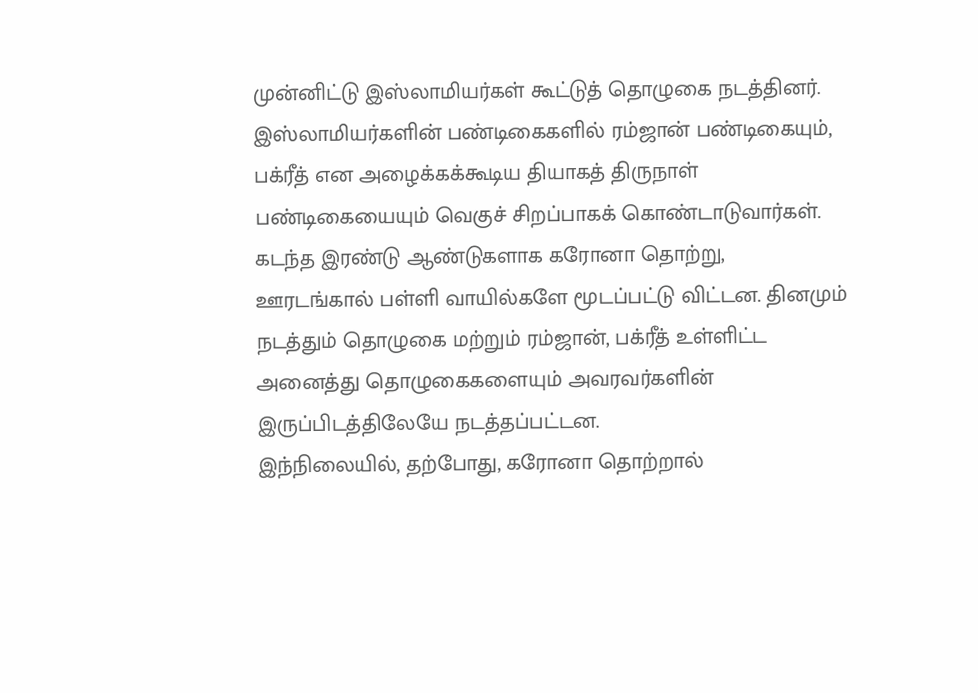முன்னிட்டு இஸ்லாமியர்கள் கூட்டுத் தொழுகை நடத்தினர். இஸ்லாமியர்களின் பண்டிகைகளில் ரம்ஜான் பண்டிகையும், பக்ரீத் என அழைக்கக்கூடிய தியாகத் திருநாள் பண்டிகையையும் வெகுச் சிறப்பாகக் கொண்டாடுவார்கள். கடந்த இரண்டு ஆண்டுகளாக கரோனா தொற்று, ஊரடங்கால் பள்ளி வாயில்களே மூடப்பட்டு விட்டன. தினமும் நடத்தும் தொழுகை மற்றும் ரம்ஜான், பக்ரீத் உள்ளிட்ட அனைத்து தொழுகைகளையும் அவரவர்களின் இருப்பிடத்திலேயே நடத்தப்பட்டன.
இந்நிலையில், தற்போது, கரோனா தொற்றால்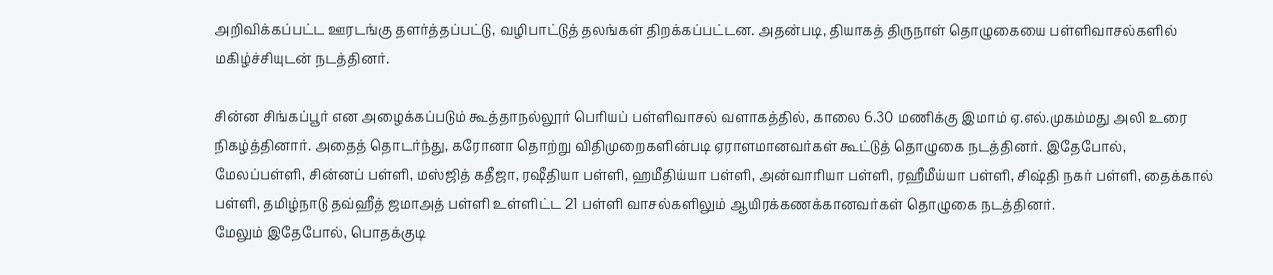அறிவிக்கப்பட்ட ஊரடங்கு தளர்த்தப்பட்டு, வழிபாட்டுத் தலங்கள் திறக்கப்பட்டன. அதன்படி, தியாகத் திருநாள் தொழுகையை பள்ளிவாசல்களில் மகிழ்ச்சியுடன் நடத்தினர்.

சின்ன சிங்கப்பூர் என அழைக்கப்படும் கூத்தாநல்லூர் பெரியப் பள்ளிவாசல் வளாகத்தில், காலை 6.30 மணிக்கு இமாம் ஏ.எல்.முகம்மது அலி உரை நிகழ்த்தினார். அதைத் தொடர்ந்து, கரோனா தொற்று விதிமுறைகளின்படி ஏராளமானவர்கள் கூட்டுத் தொழுகை நடத்தினர். இதேபோல், மேலப்பள்ளி, சின்னப் பள்ளி, மஸ்ஜித் கதீஜா, ரஷீதியா பள்ளி, ஹமீதிய்யா பள்ளி, அன்வாரியா பள்ளி, ரஹீமீய்யா பள்ளி, சிஷ்தி நகர் பள்ளி, தைக்கால் பள்ளி, தமிழ்நாடு தவ்ஹீத் ஜமாஅத் பள்ளி உள்ளிட்ட 21 பள்ளி வாசல்களிலும் ஆயிரக்கணக்கானவர்கள் தொழுகை நடத்தினர்.
மேலும் இதேபோல், பொதக்குடி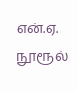என்.ஏ. நூரூல்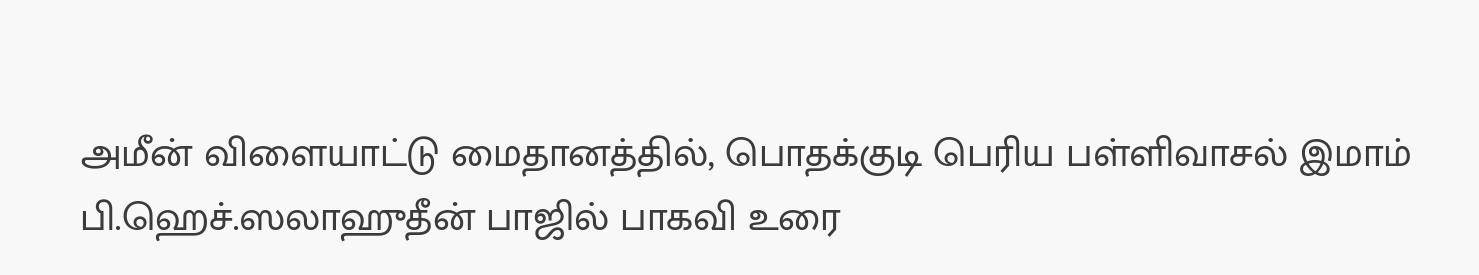அமீன் விளையாட்டு மைதானத்தில், பொதக்குடி பெரிய பள்ளிவாசல் இமாம் பி.ஹெச்.ஸலாஹுதீன் பாஜில் பாகவி உரை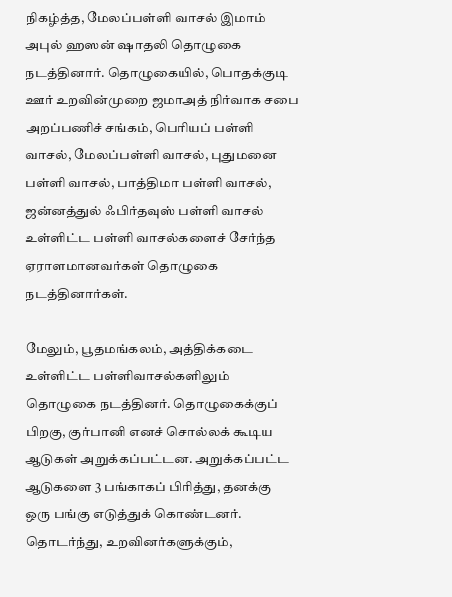நிகழ்த்த, மேலப்பள்ளி வாசல் இமாம் அபுல் ஹஸன் ஷாதலி தொழுகை நடத்தினார். தொழுகையில், பொதக்குடி ஊர் உறவின்முறை ஜமாஅத் நிர்வாக சபை அறப்பணிச் சங்கம், பெரியப் பள்ளி வாசல், மேலப்பள்ளி வாசல், புதுமனை பள்ளி வாசல், பாத்திமா பள்ளி வாசல், ஜன்னத்துல் ஃபிர்தவுஸ் பள்ளி வாசல் உள்ளிட்ட பள்ளி வாசல்களைச் சேர்ந்த ஏராளமானவர்கள் தொழுகை நடத்தினார்கள்.

மேலும், பூதமங்கலம், அத்திக்கடை உள்ளிட்ட பள்ளிவாசல்களிலும் தொழுகை நடத்தினர். தொழுகைக்குப் பிறகு, குர்பானி எனச் சொல்லக் கூடிய ஆடுகள் அறுக்கப்பட்டன. அறுக்கப்பட்ட ஆடுகளை 3 பங்காகப் பிரித்து, தனக்கு ஒரு பங்கு எடுத்துக் கொண்டனர். தொடர்ந்து, உறவினர்களுக்கும்,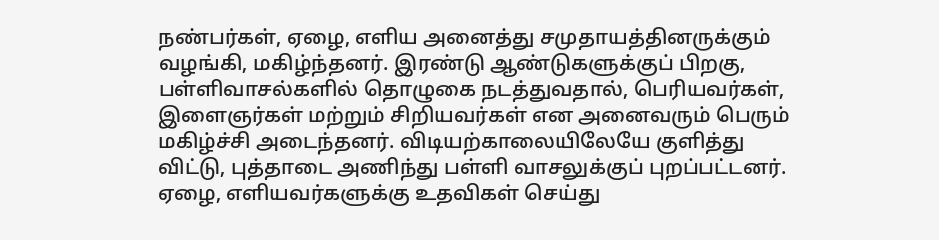நண்பர்கள், ஏழை, எளிய அனைத்து சமுதாயத்தினருக்கும் வழங்கி, மகிழ்ந்தனர். இரண்டு ஆண்டுகளுக்குப் பிறகு, பள்ளிவாசல்களில் தொழுகை நடத்துவதால், பெரியவர்கள், இளைஞர்கள் மற்றும் சிறியவர்கள் என அனைவரும் பெரும் மகிழ்ச்சி அடைந்தனர். விடியற்காலையிலேயே குளித்து விட்டு, புத்தாடை அணிந்து பள்ளி வாசலுக்குப் புறப்பட்டனர். ஏழை, எளியவர்களுக்கு உதவிகள் செய்து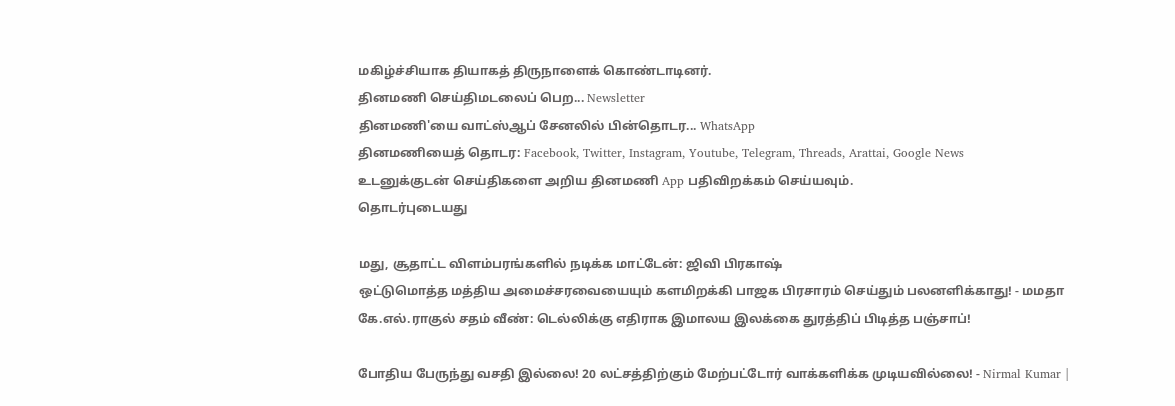மகிழ்ச்சியாக தியாகத் திருநாளைக் கொண்டாடினர்.
தினமணி செய்திமடலைப் பெற... Newsletter
தினமணி'யை வாட்ஸ்ஆப் சேனலில் பின்தொடர... WhatsApp
தினமணியைத் தொடர: Facebook, Twitter, Instagram, Youtube, Telegram, Threads, Arattai, Google News
உடனுக்குடன் செய்திகளை அறிய தினமணி App பதிவிறக்கம் செய்யவும்.
தொடர்புடையது

மது, சூதாட்ட விளம்பரங்களில் நடிக்க மாட்டேன்: ஜிவி பிரகாஷ்
ஒட்டுமொத்த மத்திய அமைச்சரவையையும் களமிறக்கி பாஜக பிரசாரம் செய்தும் பலனளிக்காது! - மமதா
கே.எல்.ராகுல் சதம் வீண்: டெல்லிக்கு எதிராக இமாலய இலக்கை துரத்திப் பிடித்த பஞ்சாப்!

போதிய பேருந்து வசதி இல்லை! 20 லட்சத்திற்கும் மேற்பட்டோர் வாக்களிக்க முடியவில்லை! - Nirmal Kumar |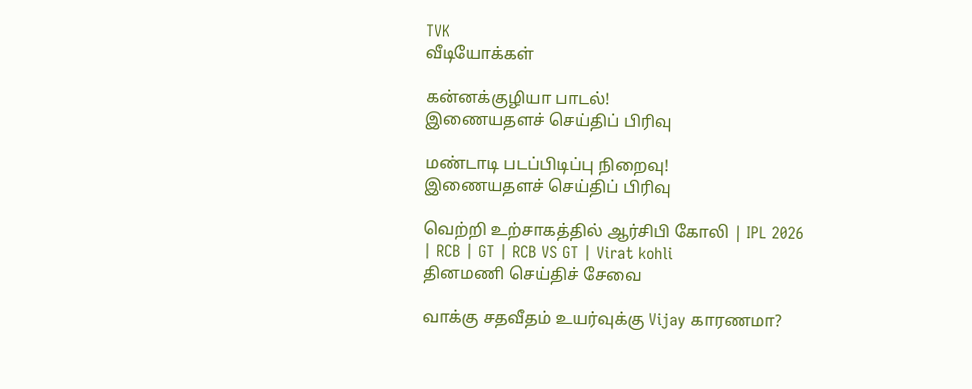TVK
வீடியோக்கள்

கன்னக்குழியா பாடல்!
இணையதளச் செய்திப் பிரிவு

மண்டாடி படப்பிடிப்பு நிறைவு!
இணையதளச் செய்திப் பிரிவு

வெற்றி உற்சாகத்தில் ஆர்சிபி கோலி | IPL 2026 | RCB | GT | RCB VS GT | Virat kohli
தினமணி செய்திச் சேவை

வாக்கு சதவீதம் உயர்வுக்கு Vijay காரணமா?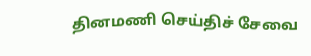தினமணி செய்திச் சேவை